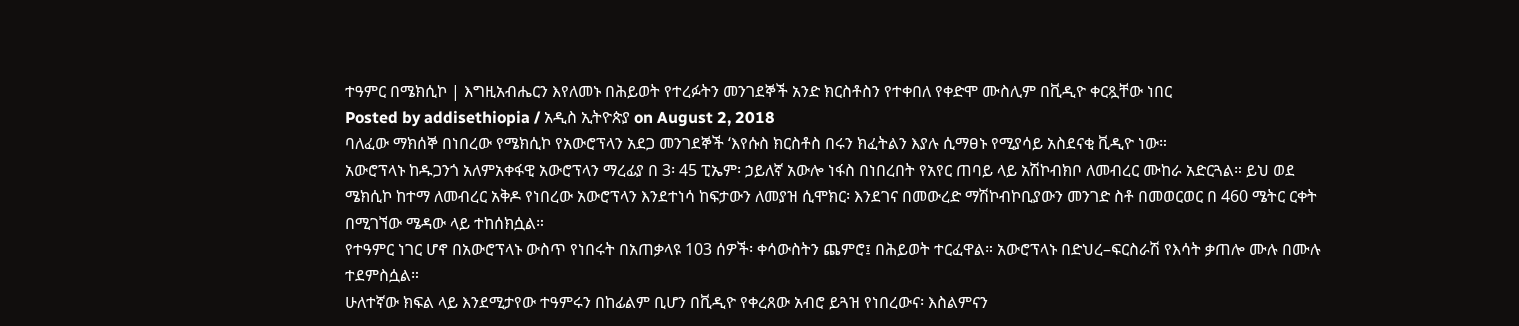ተዓምር በሜክሲኮ | እግዚአብሔርን እየለመኑ በሕይወት የተረፉትን መንገደኞች አንድ ክርስቶስን የተቀበለ የቀድሞ ሙስሊም በቪዲዮ ቀርጿቸው ነበር
Posted by addisethiopia / አዲስ ኢትዮጵያ on August 2, 2018
ባለፈው ማክሰኞ በነበረው የሜክሲኮ የአውሮፕላን አደጋ መንገደኞች ‘እየሱስ ክርስቶስ በሩን ክፈትልን እያሉ ሲማፀኑ የሚያሳይ አስደናቂ ቪዲዮ ነው።
አውሮፕላኑ ከዱጋንጎ አለምአቀፋዊ አውሮፕላን ማረፊያ በ 3፡ 45 ፒኤም፡ ኃይለኛ አውሎ ነፋስ በነበረበት የአየር ጠባይ ላይ አሽኮብክቦ ለመብረር ሙከራ አድርጓል። ይህ ወደ ሜክሲኮ ከተማ ለመብረር አቅዶ የነበረው አውሮፕላን እንደተነሳ ከፍታውን ለመያዝ ሲሞክር፡ እንደገና በመውረድ ማሽኮብኮቢያውን መንገድ ስቶ በመወርወር በ 460 ሜትር ርቀት በሚገኘው ሜዳው ላይ ተከሰክሷል።
የተዓምር ነገር ሆኖ በአውሮፕላኑ ውስጥ የነበሩት በአጠቃላዩ 103 ሰዎች፡ ቀሳውስትን ጨምሮ፤ በሕይወት ተርፈዋል። አውሮፕላኑ በድህረ–ፍርስራሽ የእሳት ቃጠሎ ሙሉ በሙሉ ተደምስሷል።
ሁለተኛው ክፍል ላይ እንደሚታየው ተዓምሩን በከፊልም ቢሆን በቪዲዮ የቀረጸው አብሮ ይጓዝ የነበረውና፡ እስልምናን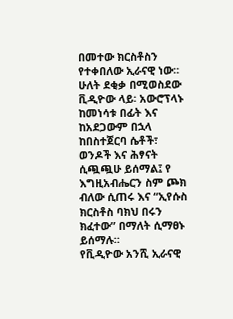በመተው ክርስቶስን የተቀበለው ኢራናዊ ነው።
ሁለት ደቂቃ በሚወስደው ቪዲዮው ላይ፡ አውሮፕላኑ ከመነሳቱ በፊት እና ከአደጋውም በኋላ ከበስተጀርባ ሴቶች፣ ወንዶች እና ሕፃናት ሲጯጯሁ ይሰማል፤ የ እግዚአብሔርን ስም ጮክ ብለው ሲጠሩ እና “ኢየሱስ ክርስቶስ ባክህ በሩን ክፈተው” በማለት ሲማፀኑ ይሰማሉ።
የቪዲዮው አንሺ ኢራናዊ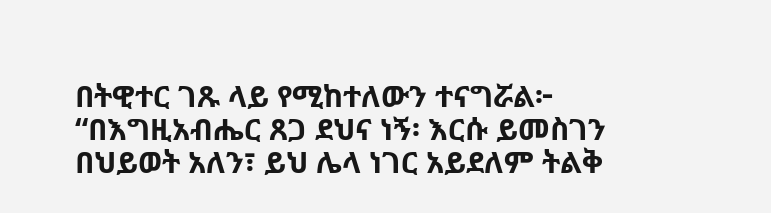በትዊተር ገጹ ላይ የሚከተለውን ተናግሯል፦
“በእግዚአብሔር ጸጋ ደህና ነኝ፡ እርሱ ይመስገን በህይወት አለን፣ ይህ ሌላ ነገር አይደለም ትልቅ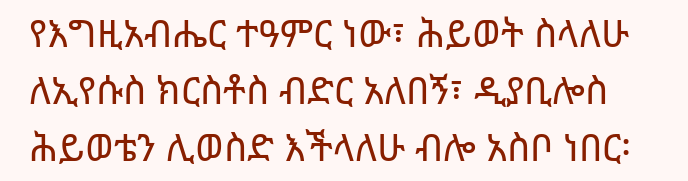የእግዚአብሔር ተዓምር ነው፣ ሕይወት ስላለሁ ለኢየሱስ ክርስቶስ ብድር አለበኝ፣ ዲያቢሎስ ሕይወቴን ሊወስድ እችላለሁ ብሎ አስቦ ነበር፡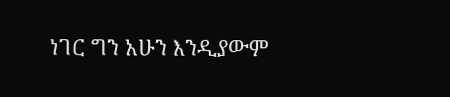ነገር ግን አሁን እንዲያውም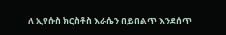ለ ኢየሱስ ክርስቶስ እራሴን በይበልጥ እንደሰጥ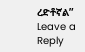ረድቶኛል”
Leave a Reply